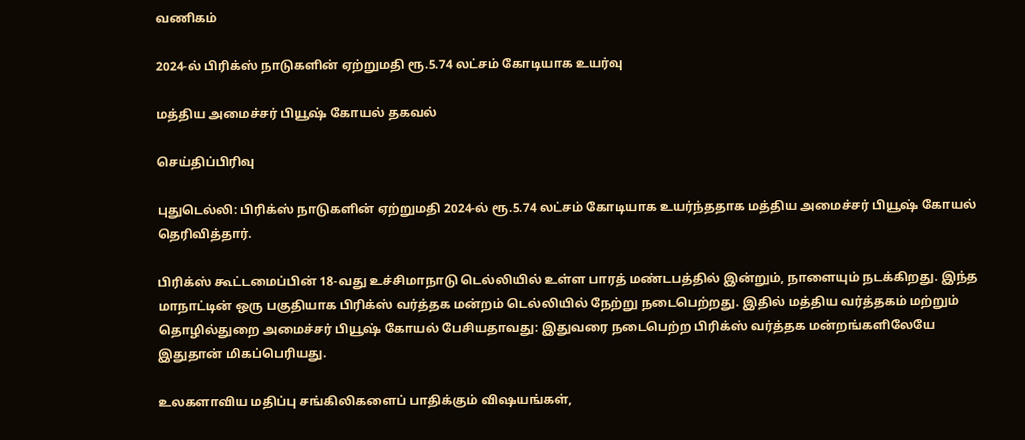வணிகம்

2024-ல் பிரிக்ஸ் நாடுகளின் ஏற்றுமதி ரூ.5.74 லட்சம் கோடியாக உயர்வு

மத்திய அமைச்சர் பியூஷ் கோயல் தகவல்

செய்திப்பிரிவு

புதுடெல்லி: பிரிக்ஸ் நாடுகளின் ஏற்றுமதி 2024-ல் ரூ.5.74 லட்சம் கோடியாக உயர்ந்ததாக மத்திய அமைச்சர் பியூஷ் கோயல் தெரிவித்தார்.

பிரிக்ஸ் கூட்டமைப்பின் 18-வது உச்சிமாநாடு டெல்லியில் உள்ள பாரத் மண்டபத்தில் இன்றும், நாளையும் நடக்கிறது. இந்த மாநாட்டின் ஒரு பகுதியாக பிரிக்ஸ் வர்த்தக மன்றம் டெல்லியில் நேற்று நடைபெற்றது. இதில் மத்திய வர்த்தகம் மற்றும் தொழில்துறை அமைச்சர் பியூஷ் கோயல் பேசியதாவது: இதுவரை நடைபெற்ற பிரிக்ஸ் வர்த்தக மன்றங்களிலேயே இதுதான் மிகப்பெரியது.

உலகளாவிய மதிப்பு சங்கிலிகளைப் பாதிக்கும் விஷயங்கள்,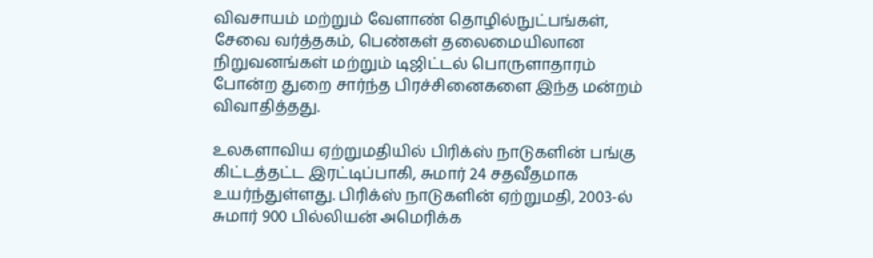விவசாயம் மற்றும் வேளாண் தொழில்நுட்பங்கள், சேவை வர்த்தகம், பெண்கள் தலைமையிலான நிறுவனங்கள் மற்றும் டிஜிட்டல் பொருளாதாரம் போன்ற துறை சார்ந்த பிரச்சினைகளை இந்த மன்றம் விவாதித்தது.

உலகளாவிய ஏற்றுமதியில் பிரிக்ஸ் நாடுகளின் பங்கு கிட்டத்தட்ட இரட்டிப்பாகி, சுமார் 24 சதவீதமாக உயர்ந்துள்ளது. பிரிக்ஸ் நாடுகளின் ஏற்றுமதி, 2003-ல் சுமார் 900 பில்லியன் அமெரிக்க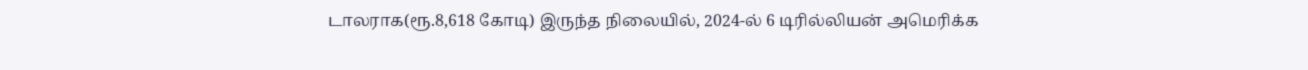டாலராக(ரூ.8,618 கோடி) இருந்த நிலையில், 2024-ல் 6 டிரில்லியன் அமெரிக்க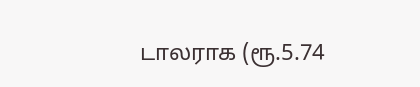டாலராக (ரூ.5.74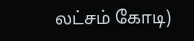லட்சம் கோடி)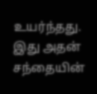உயர்ந்தது. இது அதன் சந்தையின்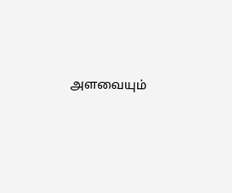அளவையும்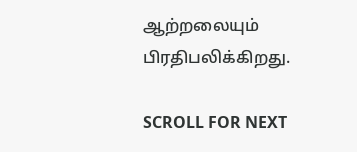ஆற்றலையும் பிரதிபலிக்கிறது.

SCROLL FOR NEXT